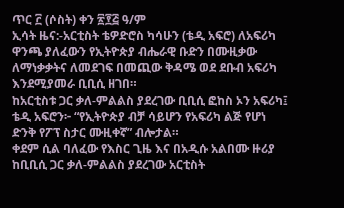ጥር ፫ (ሶስት) ቀን ፳፻፭ ዓ/ም
ኢሳት ዜና:-አርቲስት ቴዎድሮስ ካሳሁን (ቴዲ አፍሮ) ለአፍሪካ ዋንጫ ያለፈውን የኢትዮጵያ ብሔራዊ ቡድን በሙዚቃው ለማነቃቃትና ለመደገፍ በመጪው ቅዳሜ ወደ ደቡብ አፍሪካ እንደሚያመራ ቢቢሲ ዘገበ።
ከአርቲስቱ ጋር ቃለ-ምልልስ ያደረገው ቢቢሲ ፎከስ ኦን አፍሪካ፤ ቴዲ አፍሮን፦ “የኢትዮጵያ ብቻ ሳይሆን የአፍሪካ ልጅ የሆነ ድንቅ የፖፕ ስታር ሙዚቀኛ” ብሎታል።
ቀደም ሲል ባለፈው የእስር ጊዜ እና በአዲሱ አልበሙ ዙሪያ ከቢቢሲ ጋር ቃለ-ምልልስ ያደረገው አርቲስት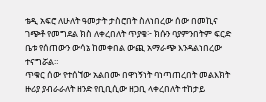ቴዲ አፍሮ ለሁለት ዓመታት ታስሮበት ስለነበረው ሰው በመኪና ገጭቶ የመግደል ክስ ለቀረበለት ጥያቄ፦ ክሱን ባያምንበትም ፍርድ ቤቱ የሰጠውን ውሳኔ ከመቀበል ውጪ አማራጭ እንዳልነበረው ተናግሯል።
ጥቁር ሰው የተሰኘው አልበሙ በዋነኝነት ባነጣጠረበት መልእክት ዙሪያ ያብራራለት ዘንድ የቢቢሲው ዘጋቢ ላቀረበለት ተከታይ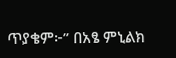ጥያቄም፦” በአፄ ምኒልክ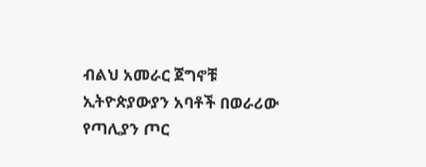ብልህ አመራር ጀግኖቹ ኢትዮጵያውያን አባቶች በወራሪው የጣሊያን ጦር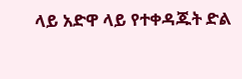ላይ አድዋ ላይ የተቀዳጁት ድል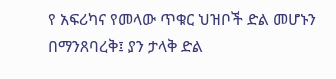የ አፍሪካና የመላው ጥቁር ህዝቦች ድል መሆኑን በማንጸባረቅ፤ ያን ታላቅ ድል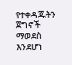የተቀዳጁትን ጀግኖች ማወደስ እንደሆነ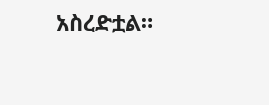አስረድቷል።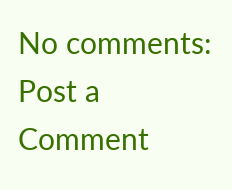No comments:
Post a Comment